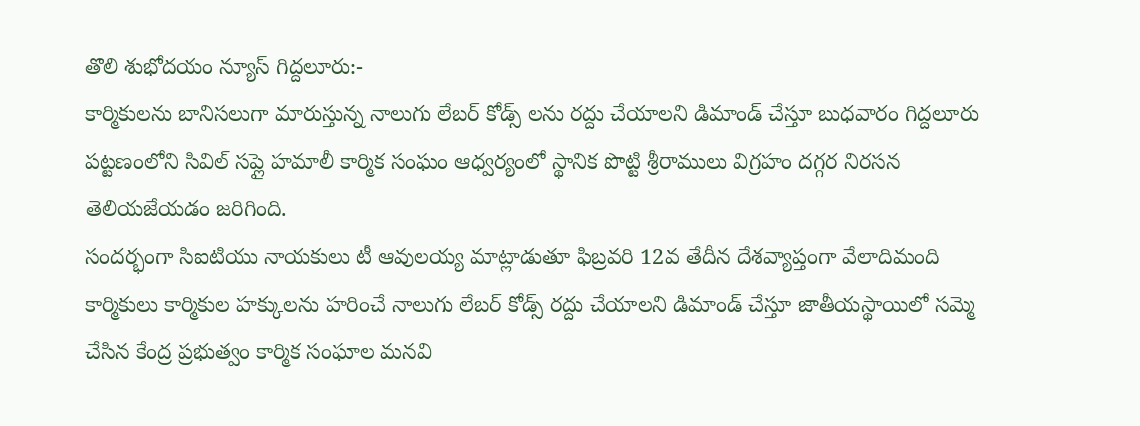తొలి శుభోదయం న్యూస్ గిద్దలూరు:-
కార్మికులను బానిసలుగా మారుస్తున్న నాలుగు లేబర్ కోడ్స్ లను రద్దు చేయాలని డిమాండ్ చేస్తూ బుధవారం గిద్దలూరు పట్టణంలోని సివిల్ సప్లై హమాలీ కార్మిక సంఘం ఆధ్వర్యంలో స్థానిక పొట్టి శ్రీరాములు విగ్రహం దగ్గర నిరసన తెలియజేయడం జరిగింది.
సందర్భంగా సిఐటియు నాయకులు టీ ఆవులయ్య మాట్లాడుతూ ఫిబ్రవరి 12వ తేదీన దేశవ్యాప్తంగా వేలాదిమంది కార్మికులు కార్మికుల హక్కులను హరించే నాలుగు లేబర్ కోడ్స్ రద్దు చేయాలని డిమాండ్ చేస్తూ జాతీయస్థాయిలో సమ్మె చేసిన కేంద్ర ప్రభుత్వం కార్మిక సంఘాల మనవి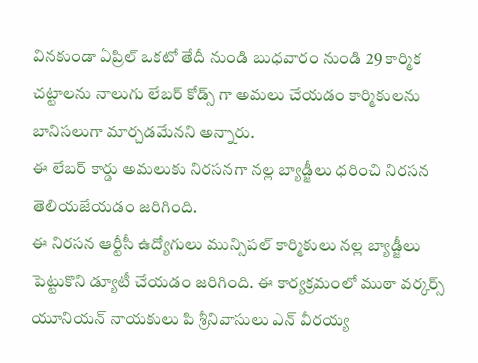వినకుండా ఏప్రిల్ ఒకటో తేదీ నుండి బుధవారం నుండి 29 కార్మిక చట్టాలను నాలుగు లేబర్ కోడ్స్ గా అమలు చేయడం కార్మికులను బానిసలుగా మార్చడమేనని అన్నారు.
ఈ లేబర్ కార్డు అమలుకు నిరసనగా నల్ల బ్యాడ్జీలు ధరించి నిరసన తెలియజేయడం జరిగింది.
ఈ నిరసన ఆర్టీసీ ఉద్యోగులు మున్సిపల్ కార్మికులు నల్ల బ్యాడ్జీలు పెట్టుకొని డ్యూటీ చేయడం జరిగింది. ఈ కార్యక్రమంలో ముఠా వర్కర్స్ యూనియన్ నాయకులు పి శ్రీనివాసులు ఎన్ వీరయ్య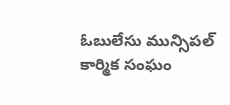ఓబులేసు మున్సిపల్ కార్మిక సంఘం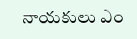నాయకులు ఎం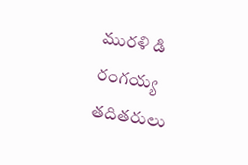మురళి డి రంగయ్య తదితరులు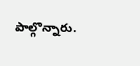పాల్గొన్నారు.